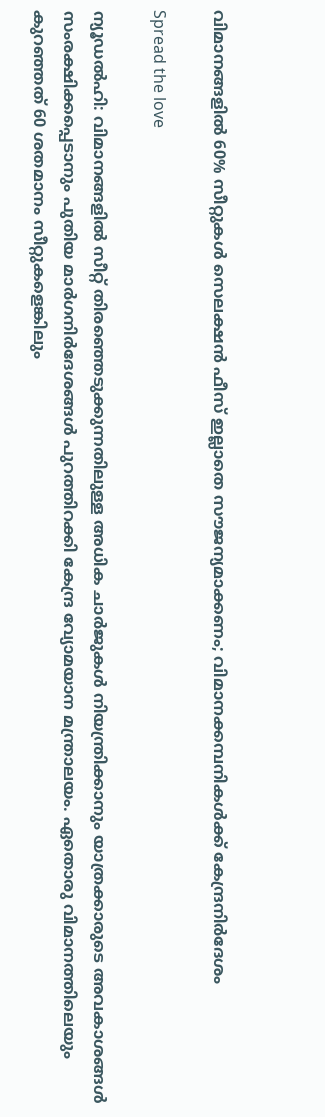വിമാനങ്ങളിൽ 60% സീറ്റുകൾ സെലക്ഷൻ ഫീസ് ഇല്ലാതെ സൗജന്യമാക്കണം; വിമാനക്കമ്പനികൾക്ക് കേന്ദ്രനിർദേശം

Spread the love

ന്യൂഡൽഹി: വിമാനങ്ങളിൽ സീറ്റ് തിരഞ്ഞെടുക്കുന്നതിലുള്ള അധിക ചാർജുകൾ നിയന്ത്രിക്കാനും യാത്രക്കാരുടെ അവകാശങ്ങൾ സംരക്ഷിക്കപ്പെടാനും പുതിയ മാർഗനിർദേശങ്ങൾ പുറത്തിറക്കി കേന്ദ്ര വ്യോമയാന മന്ത്രാലയം. ഏതൊരു വിമാനത്തിലെയും കുറഞ്ഞത് 60 ശതമാനം സീറ്റുകളെങ്കിലും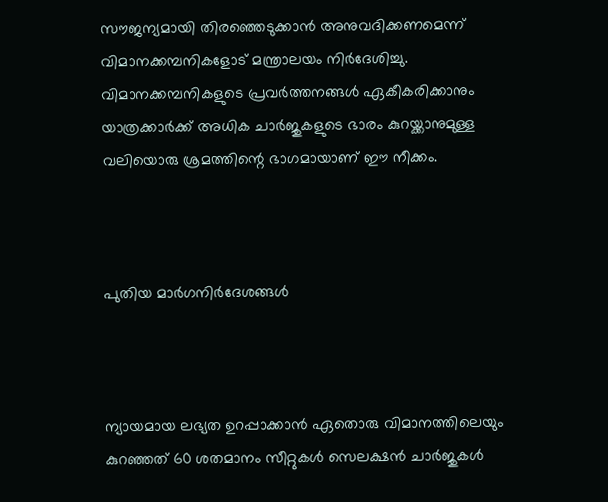സൗജന്യമായി തിരഞ്ഞെടുക്കാൻ അനുവദിക്കണമെന്ന് വിമാനക്കമ്പനികളോട് മന്ത്രാലയം നിർദേശിച്ചു. വിമാനക്കമ്പനികളുടെ പ്രവർത്തനങ്ങൾ ഏകീകരിക്കാനും യാത്രക്കാർക്ക് അധിക ചാർജുകളുടെ ഭാരം കുറയ്ക്കാനുമുള്ള വലിയൊരു ശ്രമത്തിന്റെ ഭാഗമായാണ് ഈ നീക്കം.



പുതിയ മാർഗനിർദേശങ്ങൾ



ന്യായമായ ലഭ്യത ഉറപ്പാക്കാൻ ഏതൊരു വിമാനത്തിലെയും കുറഞ്ഞത് 60 ശതമാനം സീറ്റുകൾ സെലക്ഷൻ ചാർജുകൾ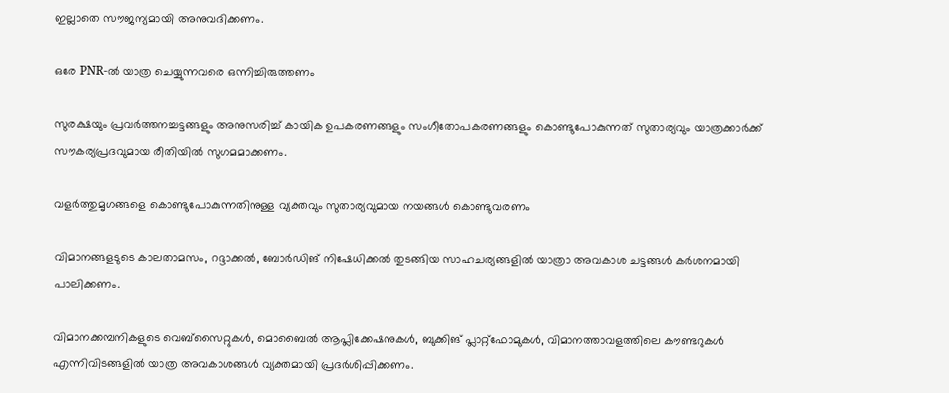ഇല്ലാതെ സൗജന്യമായി അനുവദിക്കണം.

ഒരേ PNR-ൽ യാത്ര ചെയ്യുന്നവരെ ഒന്നിച്ചിരുത്തണം

സുരക്ഷയും പ്രവർത്തനച്ചട്ടങ്ങളും അനുസരിച്ച് കായിക ഉപകരണങ്ങളും സംഗീതോപകരണങ്ങളും കൊണ്ടുപോകുന്നത് സുതാര്യവും യാത്രക്കാർക്ക് സൗകര്യപ്രദവുമായ രീതിയിൽ സുഗമമാക്കണം.

വളർത്തുമൃഗങ്ങളെ കൊണ്ടുപോകുന്നതിനുള്ള വ്യക്തവും സുതാര്യവുമായ നയങ്ങൾ കൊണ്ടുവരണം

വിമാനങ്ങളടുടെ കാലതാമസം, റദ്ദാക്കൽ, ബോർഡിങ് നിഷേധിക്കൽ തുടങ്ങിയ സാഹചര്യങ്ങളിൽ യാത്രാ അവകാശ ചട്ടങ്ങൾ കർശനമായി പാലിക്കണം.

വിമാനക്കമ്പനികളുടെ വെബ്സൈറ്റുകൾ, മൊബൈൽ ആപ്ലിക്കേഷനുകൾ, ബുക്കിങ് പ്ലാറ്റ്‌ഫോമുകൾ, വിമാനത്താവളത്തിലെ കൗണ്ടറുകൾ എന്നിവിടങ്ങളിൽ യാത്ര അവകാശങ്ങൾ വ്യക്തമായി പ്രദർശിപ്പിക്കണം.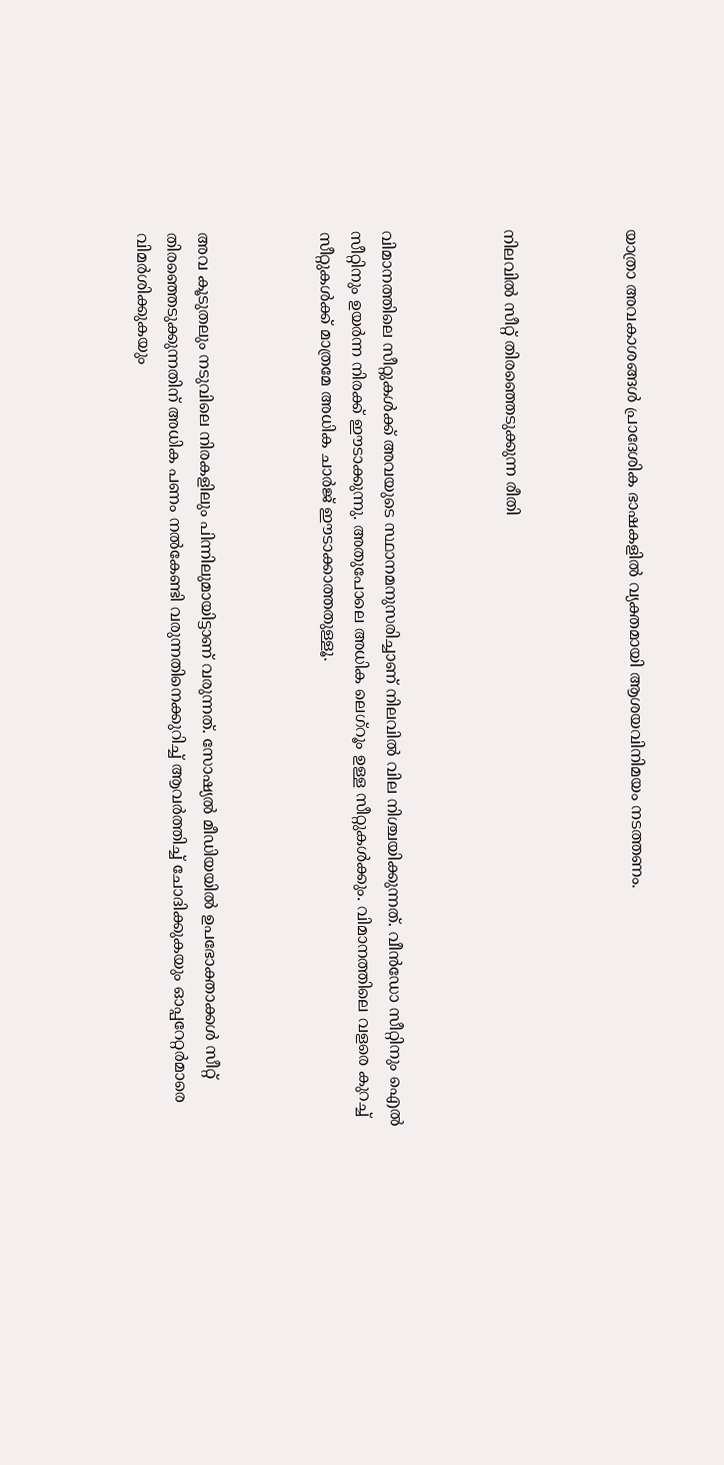യാത്രാ അവകാശങ്ങൾ പ്രാദേശിക ഭാഷകളിൽ വ്യക്തമായി ആശയവിനിമയം നടത്തണം.



നിലവിൽ സീറ്റ് തിരഞ്ഞെടുക്കുന്ന രീതി



വിമാനത്തിലെ സീറ്റുകൾക്ക് അവയുടെ സ്ഥാനമനുസരിച്ചാണ് നിലവിൽ വില നിശ്ചയിക്കുന്നത്. വീൻഡോ സീറ്റിനും ഐൽ സീറ്റിനും ഉയർന്ന നിരക്ക് ഈടാക്കുന്നു. അതുപോലെ അധിക ലെഗ്‌റൂം ഉള്ള സീറ്റുകൾക്കും. വിമാനത്തിലെ വളരെ കുറച്ച് സീറ്റുകൾക്ക് മാത്രമേ അധിക ചാർജ് ഈടാക്കാത്തതുള്ളൂ.



അവ കൂടുതലും നടുവിലെ നിരകളിലും പിന്നിലുമായിട്ടാണ് വരുന്നത്. സോഷ്യൽ മീഡിയയിൽ ഉപഭോക്താക്കൾ സീറ്റ് തിരഞ്ഞെടുക്കുന്നതിന് അധിക പണം നൽകേണ്ടി വരുന്നതിനെക്കുറിച്ച് ആവർത്തിച്ച് ചോദിക്കുകയും ഓപ്പറേറ്റർമാരെ വിമർശിക്കുകയും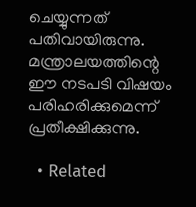ചെയ്യുന്നത് പതിവായിരുന്നു. മന്ത്രാലയത്തിന്റെ ഈ നടപടി വിഷയം പരിഹരിക്കുമെന്ന് പ്രതീക്ഷിക്കുന്നു.

  • Related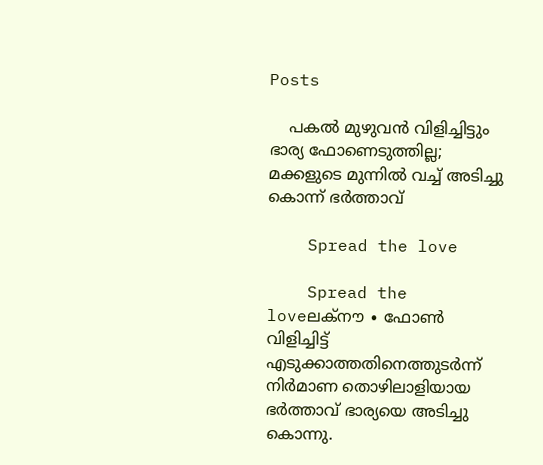Posts

    പകൽ മുഴുവൻ വിളിച്ചിട്ടും ഭാര്യ ഫോണെടുത്തില്ല; മക്കളുടെ മുന്നിൽ വച്ച് അടിച്ചു കൊന്ന് ഭർത്താവ്

    Spread the love

    Spread the loveലക്നൗ ∙ ഫോൺ വിളിച്ചിട്ട് എടുക്കാത്തതിനെത്തുടർന്ന് നിർമാണ തൊഴിലാളിയായ ഭർത്താവ് ഭാര്യയെ അടിച്ചു കൊന്നു.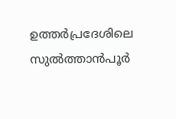ഉത്തർപ്രദേശിലെ സുൽത്താൻപൂർ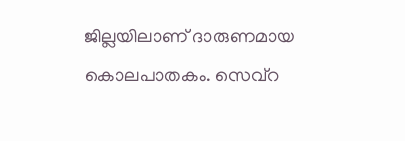ജില്ലയിലാണ് ദാരുണമായ കൊലപാതകം. സെവ്‌റ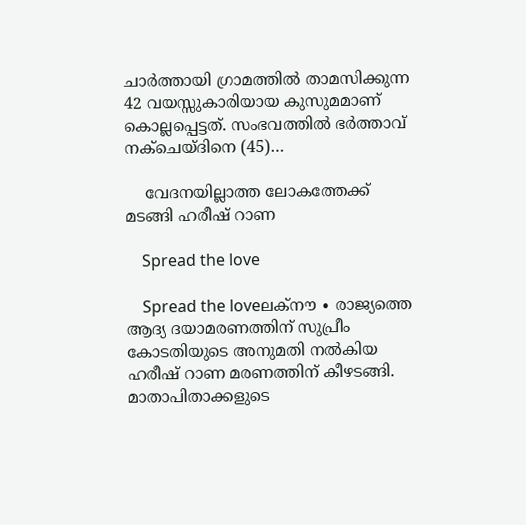ചാർത്തായി ഗ്രാമത്തിൽ താമസിക്കുന്ന 42 വയസ്സുകാരിയായ കുസുമമാണ് കൊല്ലപ്പെട്ടത്. സംഭവത്തിൽ ഭർത്താവ് നക്‌ചെയ്ദിനെ (45)…

    വേദനയില്ലാത്ത ലോകത്തേക്ക് മടങ്ങി ഹരീഷ് റാണ

    Spread the love

    Spread the loveലക്നൗ ∙ രാജ്യത്തെ ആദ്യ ദയാമരണത്തിന് സുപ്രീം കോടതിയുടെ അനുമതി‍ നൽകിയ ഹരീഷ് റാണ മരണത്തിന് കീഴടങ്ങി. മാതാപിതാക്കളുടെ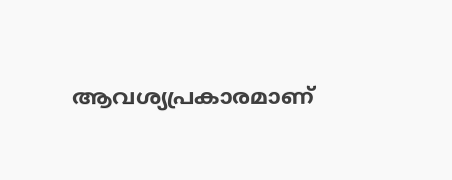ആവശ്യപ്രകാരമാണ്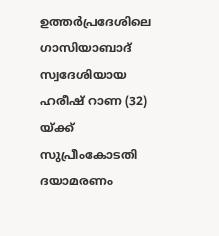ഉത്തർപ്രദേശിലെ ഗാസിയാബാദ് സ്വദേശിയായ ഹരീഷ് റാണ (32) യ്ക്ക് സുപ്രീംകോടതി ദയാമരണം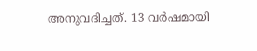അനുവദിച്ചത്. 13 വർഷമായി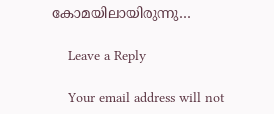കോമയിലായിരുന്നു…

    Leave a Reply

    Your email address will not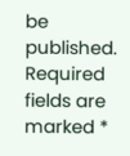be published. Required fields are marked *